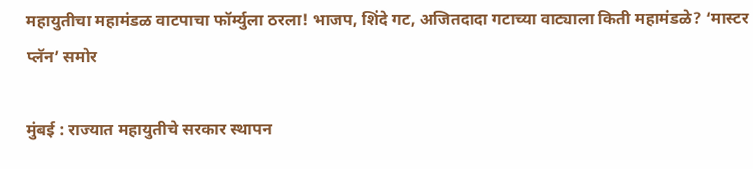महायुतीचा महामंडळ वाटपाचा फॉर्म्युला ठरला! भाजप, शिंदे गट, अजितदादा गटाच्या वाट्याला किती महामंडळे? ‘मास्टर प्लॅन’ समोर

मुंबई : राज्यात महायुतीचे सरकार स्थापन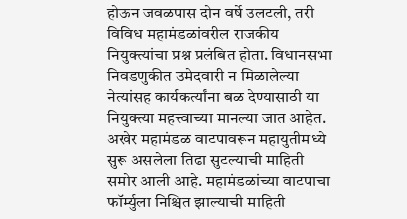होऊन जवळपास दोन वर्षे उलटली, तरी विविध महामंडळांवरील राजकीय नियुक्त्यांचा प्रश्न प्रलंबित होता. विधानसभा निवडणुकीत उमेदवारी न मिळालेल्या नेत्यांसह कार्यकर्त्यांना बळ देण्यासाठी या नियुक्त्या महत्त्वाच्या मानल्या जात आहेत.
अखेर महामंडळ वाटपावरून महायुतीमध्ये सुरू असलेला तिढा सुटल्याची माहिती समोर आली आहे. महामंडळांच्या वाटपाचा फॉर्म्युला निश्चित झाल्याची माहिती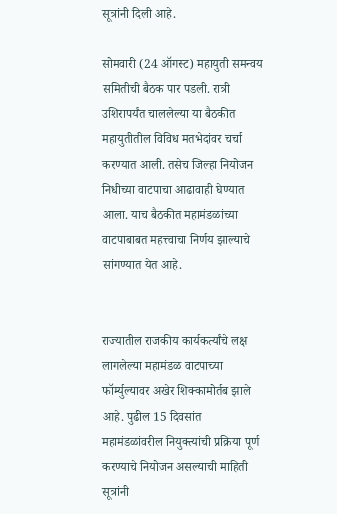सूत्रांनी दिली आहे.

सोमवारी (24 ऑगस्ट) महायुती समन्वय समितीची बैठक पार पडली. रात्री उशिरापर्यंत चाललेल्या या बैठकीत महायुतीतील विविध मतभेदांवर चर्चा करण्यात आली. तसेच जिल्हा नियोजन निधीच्या वाटपाचा आढावाही घेण्यात आला. याच बैठकीत महामंडळांच्या वाटपाबाबत महत्त्वाचा निर्णय झाल्याचे सांगण्यात येत आहे.


राज्यातील राजकीय कार्यकर्त्यांचे लक्ष लागलेल्या महामंडळ वाटपाच्या फॉर्म्युल्यावर अखेर शिक्कामोर्तब झाले आहे. पुढील 15 दिवसांत महामंडळांवरील नियुक्त्यांची प्रक्रिया पूर्ण करण्याचे नियोजन असल्याची माहिती सूत्रांनी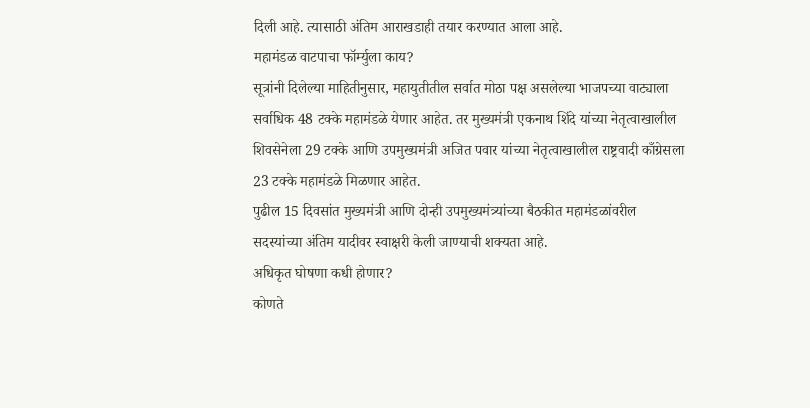दिली आहे. त्यासाठी अंतिम आराखडाही तयार करण्यात आला आहे.
महामंडळ वाटपाचा फॉर्म्युला काय?
सूत्रांनी दिलेल्या माहितीनुसार, महायुतीतील सर्वात मोठा पक्ष असलेल्या भाजपच्या वाट्याला सर्वाधिक 48 टक्के महामंडळे येणार आहेत. तर मुख्यमंत्री एकनाथ शिंदे यांच्या नेतृत्वाखालील शिवसेनेला 29 टक्के आणि उपमुख्यमंत्री अजित पवार यांच्या नेतृत्वाखालील राष्ट्रवादी काँग्रेसला 23 टक्के महामंडळे मिळणार आहेत.
पुढील 15 दिवसांत मुख्यमंत्री आणि दोन्ही उपमुख्यमंत्र्यांच्या बैठकीत महामंडळांवरील सदस्यांच्या अंतिम यादीवर स्वाक्षरी केली जाण्याची शक्यता आहे.
अधिकृत घोषणा कधी होणार?
कोणते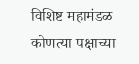विशिष्ट महामंडळ कोणत्या पक्षाच्या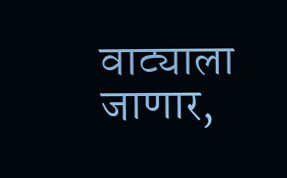वाट्याला जाणार,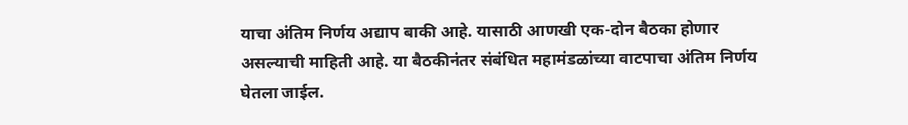याचा अंतिम निर्णय अद्याप बाकी आहे. यासाठी आणखी एक-दोन बैठका होणार असल्याची माहिती आहे. या बैठकीनंतर संबंधित महामंडळांच्या वाटपाचा अंतिम निर्णय घेतला जाईल.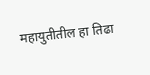महायुतीतील हा तिढा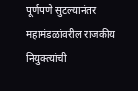पूर्णपणे सुटल्यानंतर महामंडळांवरील राजकीय नियुक्त्यांची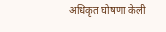अधिकृत घोषणा केली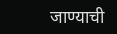जाण्याची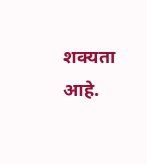शक्यता आहे.